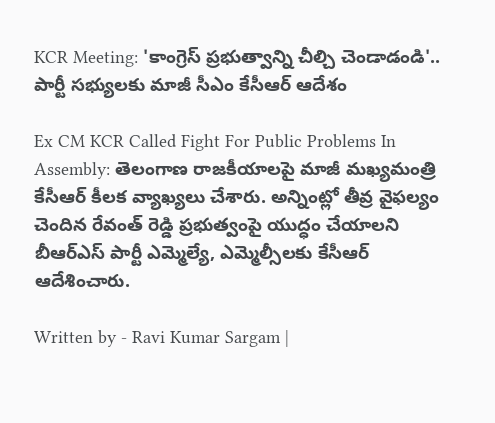KCR Meeting: 'కాంగ్రెస్‌ ప్రభుత్వాన్ని చీల్చి చెండాడండి'.. పార్టీ సభ్యులకు మాజీ సీఎం కేసీఆర్‌ ఆదేశం

Ex CM KCR Called Fight For Public Problems In Assembly: తెలంగాణ రాజకీయాలపై మాజీ మఖ్యమంత్రి కేసీఆర్‌ కీలక వ్యాఖ్యలు చేశారు. అన్నింట్లో తీవ్ర వైఫల్యం చెందిన రేవంత్‌ రెడ్డి ప్రభుత్వంపై యుద్ధం చేయాలని బీఆర్‌ఎస్‌ పార్టీ ఎమ్మెల్యే, ఎమ్మెల్సీలకు కేసీఆర్‌ ఆదేశించారు.

Written by - Ravi Kumar Sargam |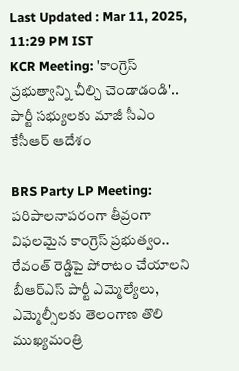Last Updated : Mar 11, 2025, 11:29 PM IST
KCR Meeting: 'కాంగ్రెస్‌ ప్రభుత్వాన్ని చీల్చి చెండాడండి'.. పార్టీ సభ్యులకు మాజీ సీఎం కేసీఆర్‌ ఆదేశం

BRS Party LP Meeting: పరిపాలనాపరంగా తీవ్రంగా విఫలమైన కాంగ్రెస్‌ ప్రభుత్వం.. రేవంత్‌ రెడ్డిపై పోరాటం చేయాలని బీఆర్‌ఎస్‌ పార్టీ ఎమ్మెల్యేలు, ఎమ్మెల్సీలకు తెలంగాణ తొలి ముఖ్యమంత్రి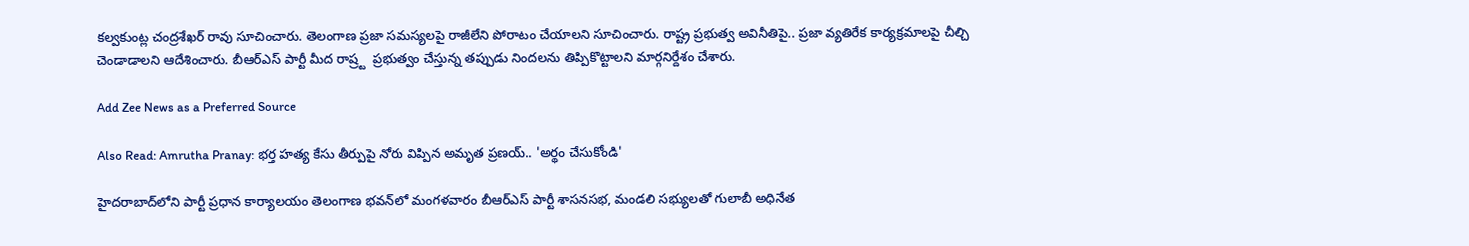కల్వకుంట్ల చంద్రశేఖర్‌ రావు సూచించారు. తెలంగాణ ప్రజా సమస్యలపై రాజీలేని పోరాటం చేయాలని సూచించారు. రాష్ట్ర ప్రభుత్వ అవినీతిపై.. ప్రజా వ్యతిరేక కార్యక్రమాలపై చీల్చి చెండాడాలని ఆదేశించారు. బీఆర్ఎస్ పార్టీ మీద రాష్ర్ట  ప్రభుత్వం చేస్తున్న తప్పుడు నిందలను తిప్పికొట్టాలని మార్గనిర్దేశం చేశారు.

Add Zee News as a Preferred Source

Also Read: Amrutha Pranay: భర్త హత్య కేసు తీర్పుపై నోరు విప్పిన అమృత ప్రణయ్‌.. 'అర్థం చేసుకోండి'

హైదరాబాద్‌లోని పార్టీ ప్రధాన కార్యాలయం తెలంగాణ భవన్‌లో మంగళవారం బీఆర్‌ఎస్ పార్టీ శాసనసభ, మండలి సభ్యులతో గులాబీ అధినేత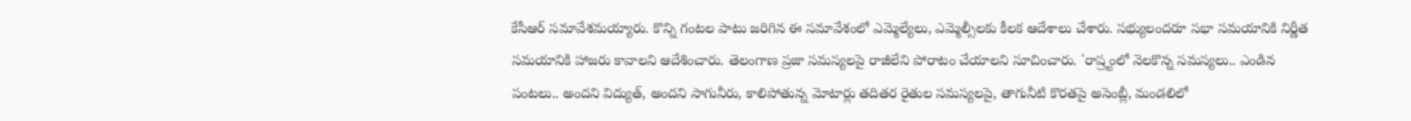కేసీఆర్‌ సమావేశమయ్యారు. కొన్ని గంటల పాటు జరిగిన ఈ సమావేశంలో ఎమ్మెల్యేలు, ఎమ్మెల్సీలకు కీలక ఆదేశాలు చేశారు. సభ్యులందరూ సభా సమయానికి నిర్ణీత సమయానికి హాజరు కావాలని ఆదేశించారు. తెలంగాణ ప్రజా సమస్యలపై రాజీలేని పోరాటం చేయాలని సూచించారు. 'రాష్ర్టంలో నెలకొన్న సమస్యలు.. ఎండిన పంటలు.. అందని విద్యుత్‌, అందని సాగునీరు, కాలిపోతున్న మోటార్లు తదితర రైతుల సమస్యలపై, తాగునీటి కొరతపై అసెంబ్లీ, మండలిలో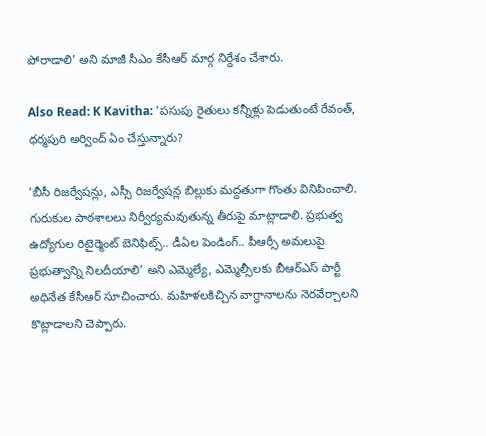పోరాడాలి' అని మాజీ సీఎం కేసీఆర్‌ మార్గ నిర్దేశం చేశారు.

Also Read: K Kavitha: 'పసుపు రైతులు కన్నీళ్లు పెడుతుంటే రేవంత్‌, ధర్మపురి అర్వింద్‌ ఏం చేస్తున్నారు?

'బీసీ రిజర్వేషన్లు, ఎస్సీ రిజర్వేషన్ల బిల్లుకు మద్దతుగా గొంతు వినిపించాలి. గురుకుల పాఠశాలలు నిర్వీర్యమవుతున్న తీరుపై మాట్లాడాలి. ప్రభుత్వ ఉద్యోగుల రిటైర్మెంట్ బెనిఫిట్స్.. డీఏల పెండింగ్‌.. పీఆర్సీ అమలుపై ప్రభుత్వాన్ని నిలదీయాలి' అని ఎమ్మెల్యే, ఎమ్మెల్సీలకు బీఆర్‌ఎస్‌ పార్టీ అధినేత కేసీఆర్‌ సూచించారు. మహిళలకిచ్చిన వాగ్ధానాలను నెరవేర్చాలని  కొట్లాడాలని చెప్పారు.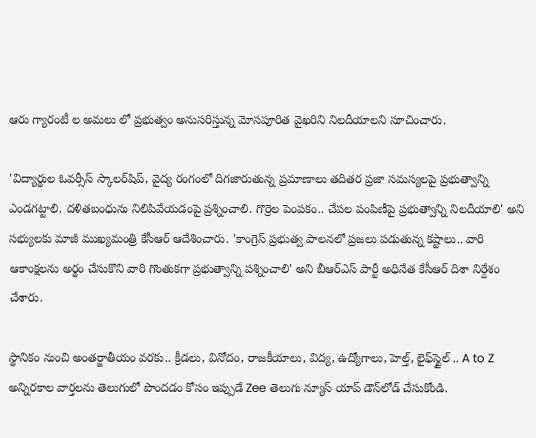ఆరు గ్యారంటీ ల అమలు లో ప్రభుత్వం అనుసరిస్తున్న మోసపూరిత వైఖరిని నిలదీయాలని సూచించారు.

'విద్యార్థుల ఓవర్సీస్ స్కాలర్‌షిప్, వైద్య రంగంలో దిగజారుతున్న ప్రమాణాలు తదితర ప్రజా సమస్యలపై ప్రభుత్వాన్ని ఎండగట్టాలి. దళితబంధును నిలిపివేయడంపై ప్రశ్నించాలి. గొర్రెల పెంపకం.. చేపల పంపిణీపై ప్రభుత్వాన్ని నిలదీయాలి' అని సభ్యులకు మాజీ ముఖ్యమంత్రి కేసీఆర్‌ ఆదేశించారు. 'కాంగ్రెస్ ప్రభుత్వ పాలనలో ప్రజలు పడుతున్న కష్టాలు.. వారి ఆకాంక్షలను అర్థం చేసుకొని వారి గొంతుకగా ప్రభుత్వాన్ని పశ్నించాలి' అని బీఆర్‌ఎస్‌ పార్టీ అధినేత కేసీఆర్ దిశా నిర్దేశం చేశారు.

స్థానికం నుంచి అంతర్జాతీయం వరకు.. క్రీడలు, వినోదం, రాజకీయాలు, విద్య, ఉద్యోగాలు, హెల్త్, లైఫ్‌స్టైల్ .. A to Z అన్నిరకాల వార్తలను తెలుగులో పొందడం కోసం ఇప్పుడే Zee తెలుగు న్యూస్ యాప్ డౌన్‌లోడ్ చేసుకోండి.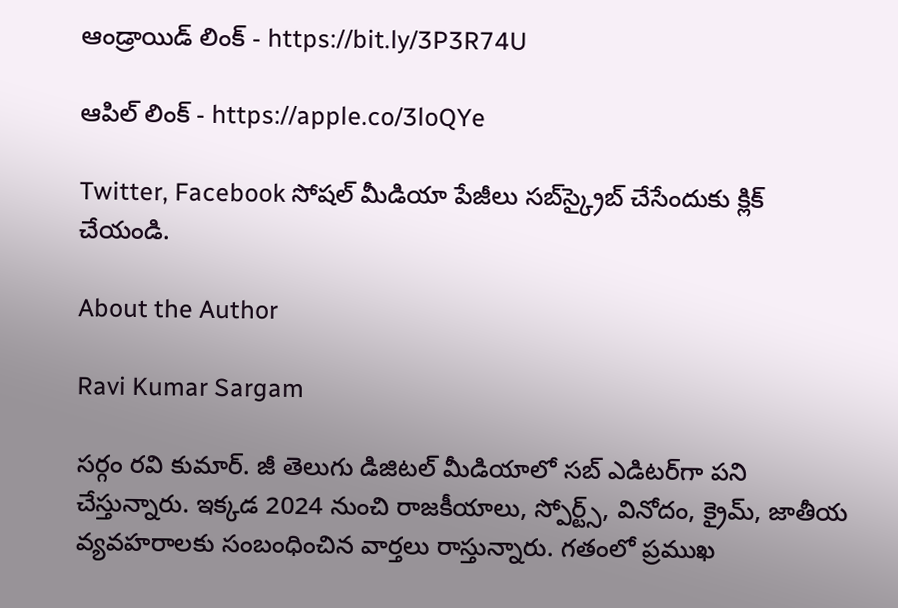ఆండ్రాయిడ్ లింక్ - https://bit.ly/3P3R74U

ఆపిల్ లింక్ - https://apple.co/3loQYe

Twitter, Facebook సోషల్ మీడియా పేజీలు సబ్‌స్క్రైబ్ చేసేందుకు క్లిక్ చేయండి.

About the Author

Ravi Kumar Sargam

సర్గం రవి కుమార్‌. జీ తెలుగు డిజిటల్ మీడియాలో సబ్ ఎడిటర్‌గా పని చేస్తున్నారు. ఇక్కడ 2024 నుంచి రాజకీయాలు, స్పోర్ట్స్, వినోదం, క్రైమ్, జాతీయ వ్యవహరాలకు సంబంధించిన వార్తలు రాస్తున్నారు. గతంలో ప్రముఖ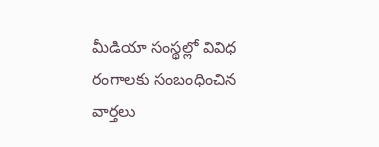మీడియా సంస్థల్లో వివిధ రంగాలకు సంబంధించిన వార్తలు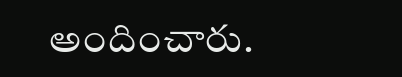అందించారు.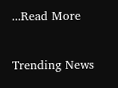...Read More

Trending News